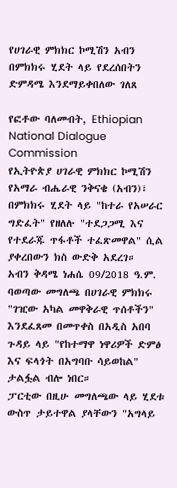የሀገራዊ ምክክር ኮሚሽን አብን በምክክሩ ሂደት ላይ የደረሰበትን ድምዳሜ እንደማይቀበለው ገለጸ

የፎቶው ባለመብት, Ethiopian National Dialogue Commission
የኢትዮጵያ ሀገራዊ ምክክር ኮሚሽን የአማራ ብሔራዊ ንቅናቄ (አብን)፣ በምክክሩ ሂደት ላይ "ከተራ የአሠራር ግድፈት" የዘለሉ "ተደጋጋሚ እና የተደራጁ ጥፋቶች ተፈጽመዋል" ሲል ያቀረበውን ክስ ውድቅ አደረገ።
አብን ቅዳሜ ነሐሴ 09/2018 ዓ.ም. ባወጣው መግለጫ በሀገራዊ ምክክሩ "ገዢው አካል መዋቅራዊ ጥሰቶችን" እንደፈጸመ በመጥቀስ በአዲስ አበባ ጉዳይ ላይ "የከተማዋ ነዋሪዎች ድምፅ እና ፍላጎት በአግባቡ ሳይወከል" ታልፏል ብሎ ነበር።
ፓርቲው በዚሁ መግለጫው ላይ ሂደቱ ውስጥ ታይተዋል ያላቸውን "አግላይ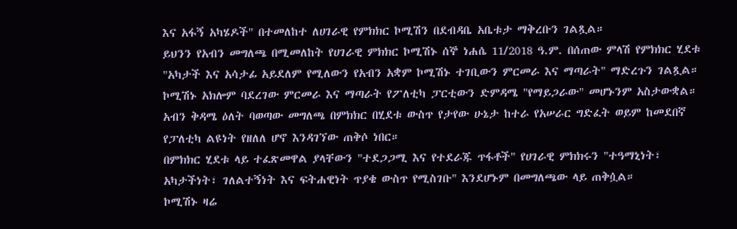እና አፋኝ አካሄዶች" በተመለከተ ለሀገራዊ የምክክር ኮሚሽን በደብዳቤ አቤቱታ ማቅረቡን ገልጿል።
ይህንን የአብን መግለጫ በሚመለከት የሀገራዊ ምክክር ኮሚሽኑ ሰኞ ነሐሴ 11/2018 ዓ.ም. በሰጠው ምላሽ የምክክር ሂደቱ "አካታች እና አሳታፊ አይደለም የሚለውን የአብን አቋም ኮሚሽኑ ተገቢውን ምርመራ እና ማጣራት" ማድረጉን ገልጿል።
ኮሚሽኑ አክሎም ባደረገው ምርመራ እና ማጣራት የፖለቲካ ፓርቲውን ድምዳሜ "የማይጋራው" መሆኑንም አስታውቋል።
አብን ቅዳሜ ዕለት ባወጣው መግለጫ በምክክር በሂደቱ ውስጥ የታየው ሁኔታ ከተራ የአሠራር ግድፈት ወይም ከመደበኛ የፓለቲካ ልዩነት የዘለለ ሆኖ እንዳገኘው ጠቅሶ ነበር።
በምክክር ሂደቱ ላይ ተፈጽመዋል ያላቸውን "ተደጋጋሚ እና የተደራጁ ጥፋቶች" የሀገራዊ ምክክሩን "ተዓማኒነት፣ አካታችነት፣ ገለልተኝነት እና ፍትሐዊነት ጥያቄ ውስጥ የሚስገቡ" እንደሆኑም በመግለጫው ላይ ጠቅሷል።
ኮሚሽኑ ዛሬ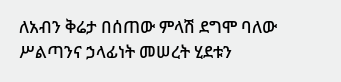ለአብን ቅሬታ በሰጠው ምላሽ ደግሞ ባለው ሥልጣንና ኃላፊነት መሠረት ሂደቱን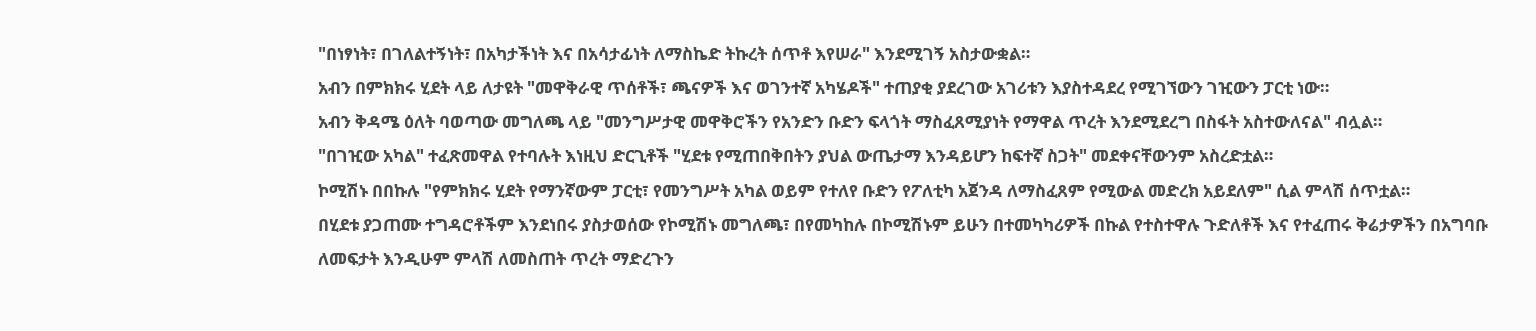"በነፃነት፣ በገለልተኝነት፣ በአካታችነት እና በአሳታፊነት ለማስኬድ ትኩረት ሰጥቶ እየሠራ" እንደሚገኝ አስታውቋል።
አብን በምክክሩ ሂደት ላይ ለታዩት "መዋቅራዊ ጥሰቶች፣ ጫናዎች እና ወገንተኛ አካሄዶች" ተጠያቂ ያደረገው አገሪቱን እያስተዳደረ የሚገኘውን ገዢውን ፓርቲ ነው።
አብን ቅዳሜ ዕለት ባወጣው መግለጫ ላይ "መንግሥታዊ መዋቅሮችን የአንድን ቡድን ፍላጎት ማስፈጸሚያነት የማዋል ጥረት እንደሚደረግ በስፋት አስተውለናል" ብሏል።
"በገዢው አካል" ተፈጽመዋል የተባሉት እነዚህ ድርጊቶች "ሂደቱ የሚጠበቅበትን ያህል ውጤታማ እንዳይሆን ከፍተኛ ስጋት" መደቀናቸውንም አስረድቷል።
ኮሚሽኑ በበኩሉ "የምክክሩ ሂደት የማንኛውም ፓርቲ፣ የመንግሥት አካል ወይም የተለየ ቡድን የፖለቲካ አጀንዳ ለማስፈጸም የሚውል መድረክ አይደለም" ሲል ምላሽ ሰጥቷል።
በሂደቱ ያጋጠሙ ተግዳሮቶችም እንደነበሩ ያስታወሰው የኮሚሽኑ መግለጫ፣ በየመካከሉ በኮሚሽኑም ይሁን በተመካካሪዎች በኩል የተስተዋሉ ጉድለቶች እና የተፈጠሩ ቅሬታዎችን በአግባቡ ለመፍታት እንዲሁም ምላሽ ለመስጠት ጥረት ማድረጉን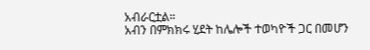አብራርቷል።
አብን በምክክሩ ሂደት ከሌሎች ተወካዮች ጋር በመሆን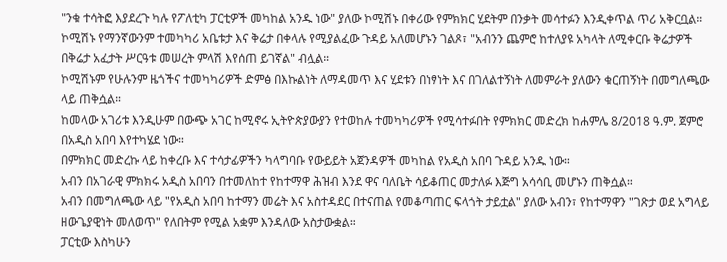"ንቁ ተሳትፎ እያደረጉ ካሉ የፖለቲካ ፓርቲዎች መካከል አንዱ ነው" ያለው ኮሚሽኑ በቀሪው የምክክር ሂደትም በንቃት መሳተፉን እንዲቀጥል ጥሪ አቅርቧል።
ኮሚሽኑ የማንኛውንም ተመካካሪ አቤቱታ እና ቅሬታ በቀላሉ የሚያልፈው ጉዳይ አለመሆኑን ገልጾ፣ "አብንን ጨምሮ ከተለያዩ አካላት ለሚቀርቡ ቅሬታዎች በቅሬታ አፈታት ሥርዓቱ መሠረት ምላሽ እየሰጠ ይገኛል" ብሏል።
ኮሚሽኑም የሁሉንም ዜጎችና ተመካካሪዎች ድምፅ በእኩልነት ለማዳመጥ እና ሂደቱን በነፃነት እና በገለልተኝነት ለመምራት ያለውን ቁርጠኝነት በመግለጫው ላይ ጠቅሷል።
ከመላው አገሪቱ እንዲሁም በውጭ አገር ከሚኖሩ ኢትዮጵያውያን የተወከሉ ተመካካሪዎች የሚሳተፉበት የምክክር መድረክ ከሐምሌ 8/2018 ዓ.ም. ጀምሮ በአዲስ አበባ እየተካሄደ ነው።
በምክክር መድረኩ ላይ ከቀረቡ እና ተሳታፊዎችን ካላግባቡ የውይይት አጀንዳዎች መካከል የአዲስ አበባ ጉዳይ አንዱ ነው።
አብን በአገራዊ ምክክሩ አዲስ አበባን በተመለከተ የከተማዋ ሕዝብ እንደ ዋና ባለቤት ሳይቆጠር መታለፉ እጅግ አሳሳቢ መሆኑን ጠቅሷል።
አብን በመግለጫው ላይ "የአዲስ አበባ ከተማን መሬት እና አስተዳደር በተናጠል የመቆጣጠር ፍላጎት ታይቷል" ያለው አብን፣ የከተማዋን "ገጽታ ወደ አግላይ ዘውጌያዊነት መለወጥ" የለበትም የሚል አቋም እንዳለው አስታውቋል።
ፓርቲው እስካሁን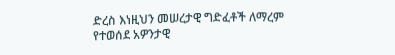ድረስ እነዚህን መሠረታዊ ግድፈቶች ለማረም የተወሰደ አዎንታዊ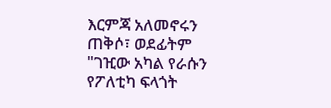እርምጃ አለመኖሩን ጠቅሶ፣ ወደፊትም "ገዢው አካል የራሱን የፖለቲካ ፍላጎት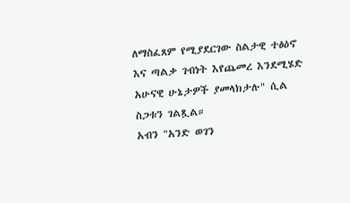ለማስፈጸም የሚያደርገው ስልታዊ ተፅዕኖ እና ጣልቃ ገብነት እየጨመረ እንደሚሄድ አሁናዊ ሁኔታዎች ያመላክታሉ" ሲል ስጋቱን ገልጿል።
አብን "አንድ ወገን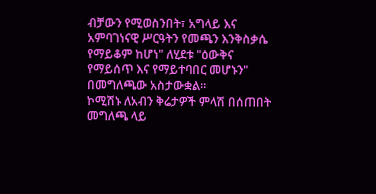ብቻውን የሚወስንበት፣ አግላይ እና አምባገነናዊ ሥርዓትን የመጫን እንቅስቃሴ የማይቆም ከሆነ" ለሂደቱ "ዕውቅና የማይሰጥ እና የማይተባበር መሆኑን" በመግለጫው አስታውቋል።
ኮሚሽኑ ለአብን ቅሬታዎች ምላሽ በሰጠበት መግለጫ ላይ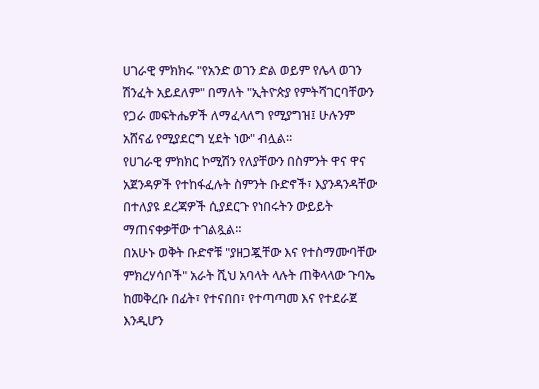ሀገራዊ ምክክሩ "የአንድ ወገን ድል ወይም የሌላ ወገን ሽንፈት አይደለም" በማለት "ኢትዮጵያ የምትሻገርባቸውን የጋራ መፍትሔዎች ለማፈላለግ የሚያግዝ፤ ሁሉንም አሸናፊ የሚያደርግ ሂደት ነው" ብሏል።
የሀገራዊ ምክክር ኮሚሽን የለያቸውን በስምንት ዋና ዋና አጀንዳዎች የተከፋፈሉት ስምንት ቡድኖች፣ እያንዳንዳቸው በተለያዩ ደረጃዎች ሲያደርጉ የነበሩትን ውይይት ማጠናቀቃቸው ተገልጿል።
በአሁኑ ወቅት ቡድኖቹ "ያዘጋጇቸው እና የተስማሙባቸው ምክረሃሳቦች" አራት ሺህ አባላት ላሉት ጠቅላላው ጉባኤ ከመቅረቡ በፊት፣ የተናበበ፣ የተጣጣመ እና የተደራጀ እንዲሆን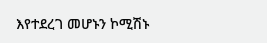እየተደረገ መሆኑን ኮሚሽኑ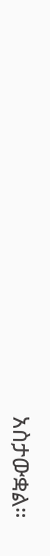አስታውቋል።